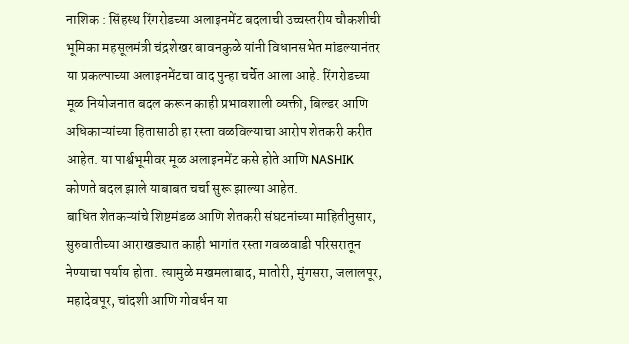नाशिक : सिंहस्थ रिंगरोडच्या अलाइनमेंट बदलाची उच्चस्तरीय चौकशीची भूमिका महसूलमंत्री चंद्रशेखर बावनकुळे यांनी विधानसभेत मांडल्यानंतर या प्रकल्पाच्या अलाइनमेंटचा वाद पुन्हा चर्चेत आला आहे. रिंगरोडच्या मूळ नियोजनात बदल करून काही प्रभावशाली व्यक्ती, बिल्डर आणि अधिकाऱ्यांच्या हितासाठी हा रस्ता वळविल्याचा आरोप शेतकरी करीत आहेत. या पार्श्वभूमीवर मूळ अलाइनमेंट कसे होते आणि NASHIK कोणते बदल झाले याबाबत चर्चा सुरू झाल्या आहेत.
बाधित शेतकऱ्यांचे शिष्टमंडळ आणि शेतकरी संघटनांच्या माहितीनुसार, सुरुवातीच्या आराखड्यात काही भागांत रस्ता गवळवाडी परिसरातून नेण्याचा पर्याय होता. त्यामुळे मखमलाबाद, मातोरी, मुंगसरा, जलालपूर, महादेवपूर, चांदशी आणि गोवर्धन या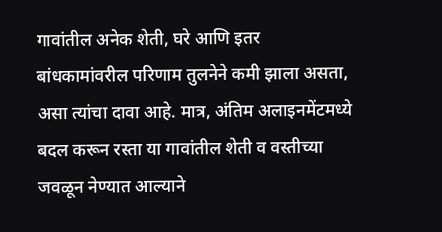गावांतील अनेक शेती, घरे आणि इतर बांधकामांवरील परिणाम तुलनेने कमी झाला असता, असा त्यांचा दावा आहे. मात्र, अंतिम अलाइनमेंटमध्ये बदल करून रस्ता या गावांतील शेती व वस्तीच्या जवळून नेण्यात आल्याने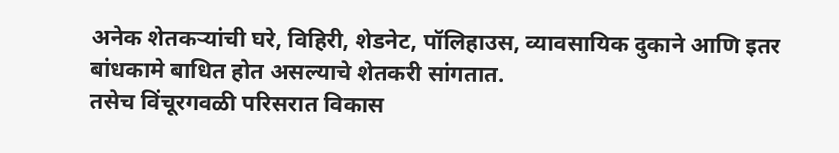अनेक शेतकऱ्यांची घरे, विहिरी, शेडनेट, पॉलिहाउस, व्यावसायिक दुकाने आणि इतर बांधकामे बाधित होत असल्याचे शेतकरी सांगतात.
तसेच विंचूरगवळी परिसरात विकास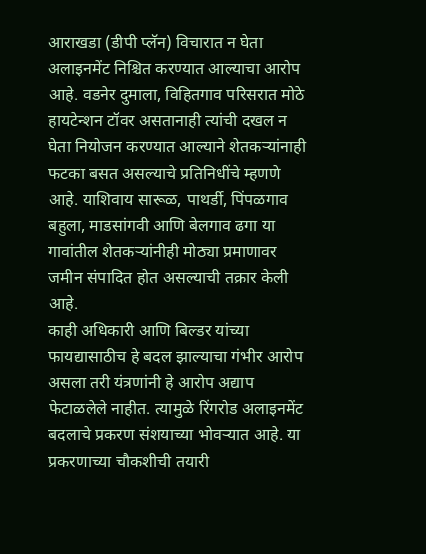आराखडा (डीपी प्लॅन) विचारात न घेता अलाइनमेंट निश्चित करण्यात आल्याचा आरोप आहे. वडनेर दुमाला, विहितगाव परिसरात मोठे हायटेन्शन टॉवर असतानाही त्यांची दखल न घेता नियोजन करण्यात आल्याने शेतकऱ्यांनाही फटका बसत असल्याचे प्रतिनिधींचे म्हणणे आहे. याशिवाय सारूळ, पाथर्डी, पिंपळगाव बहुला, माडसांगवी आणि बेलगाव ढगा या गावांतील शेतकऱ्यांनीही मोठ्या प्रमाणावर जमीन संपादित होत असल्याची तक्रार केली आहे.
काही अधिकारी आणि बिल्डर यांच्या फायद्यासाठीच हे बदल झाल्याचा गंभीर आरोप असला तरी यंत्रणांनी हे आरोप अद्याप फेटाळलेले नाहीत. त्यामुळे रिंगरोड अलाइनमेंट बदलाचे प्रकरण संशयाच्या भोवऱ्यात आहे. या प्रकरणाच्या चौकशीची तयारी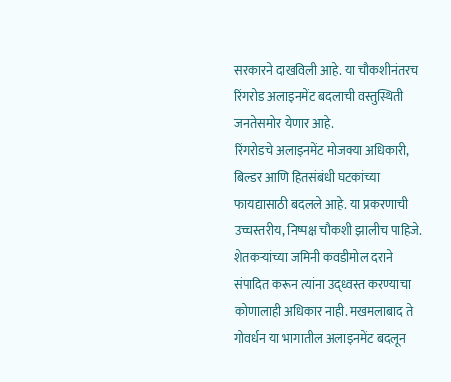सरकारने दाखविली आहे. या चौकशीनंतरच रिंगरोड अलाइनमेंट बदलाची वस्तुस्थिती जनतेसमोर येणार आहे.
रिंगरोडचे अलाइनमेंट मोजक्या अधिकारी, बिल्डर आणि हितसंबंधी घटकांच्या फायद्यासाठी बदलले आहे. या प्रकरणाची उच्चस्तरीय, निष्पक्ष चौकशी झालीच पाहिजे. शेतकऱ्यांच्या जमिनी कवडीमोल दराने संपादित करून त्यांना उद्ध्वस्त करण्याचा कोणालाही अधिकार नाही. मखमलाबाद ते गोवर्धन या भागातील अलाइनमेंट बदलून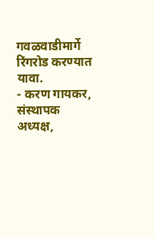गवळवाडीमार्गे रिंगरोड करण्यात यावा.
- करण गायकर, संस्थापक अध्यक्ष,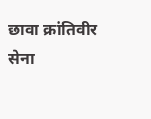छावा क्रांतिवीर सेना